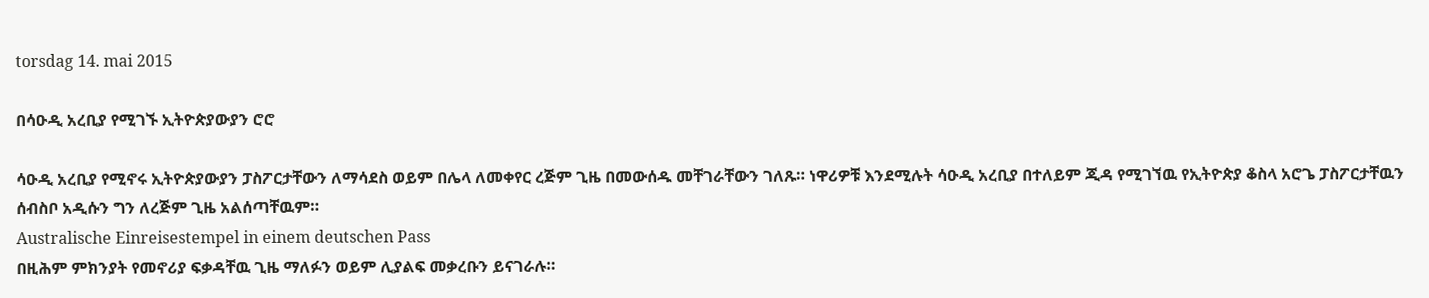torsdag 14. mai 2015

በሳዑዲ አረቢያ የሚገኙ ኢትዮጵያውያን ሮሮ

ሳዑዲ አረቢያ የሚኖሩ ኢትዮጵያውያን ፓስፖርታቸውን ለማሳደስ ወይም በሌላ ለመቀየር ረጅም ጊዜ በመውሰዱ መቸገራቸውን ገለጹ። ነዋሪዎቹ እንደሚሉት ሳዑዲ አረቢያ በተለይም ጂዳ የሚገኘዉ የኢትዮጵያ ቆስላ አሮጌ ፓስፖርታቸዉን ሰብስቦ አዲሱን ግን ለረጅም ጊዜ አልሰጣቸዉም።
Australische Einreisestempel in einem deutschen Pass
በዚሕም ምክንያት የመኖሪያ ፍቃዳቸዉ ጊዜ ማለፉን ወይም ሊያልፍ መቃረቡን ይናገራሉ።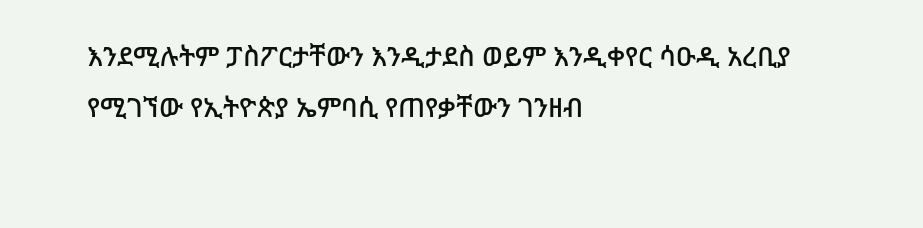እንደሚሉትም ፓስፖርታቸውን እንዲታደስ ወይም እንዲቀየር ሳዑዲ አረቢያ የሚገኘው የኢትዮጵያ ኤምባሲ የጠየቃቸውን ገንዘብ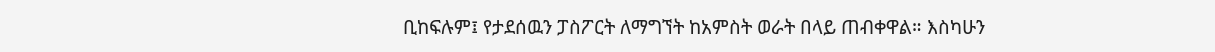ቢከፍሉም፤ የታደሰዉን ፓስፖርት ለማግኘት ከአምስት ወራት በላይ ጠብቀዋል። እስካሁን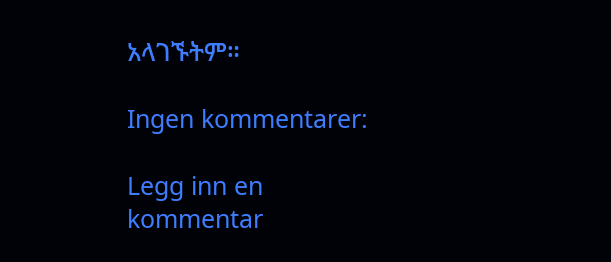አላገኙትም።

Ingen kommentarer:

Legg inn en kommentar